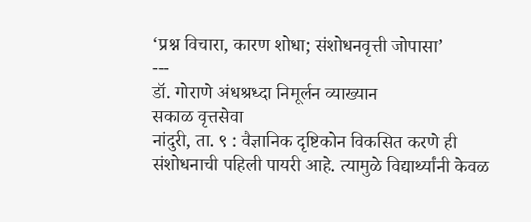‘प्रश्न विचारा, कारण शोधा; संशोधनवृत्ती जोपासा’
---
डॉ. गोराणे अंधश्रध्दा निमूर्लन व्याख्यान
सकाळ वृत्तसेवा
नांदुरी, ता. ९ : वैज्ञानिक दृष्टिकोन विकसित करणे ही संशोधनाची पहिली पायरी आहे. त्यामुळे विद्यार्थ्यांनी केवळ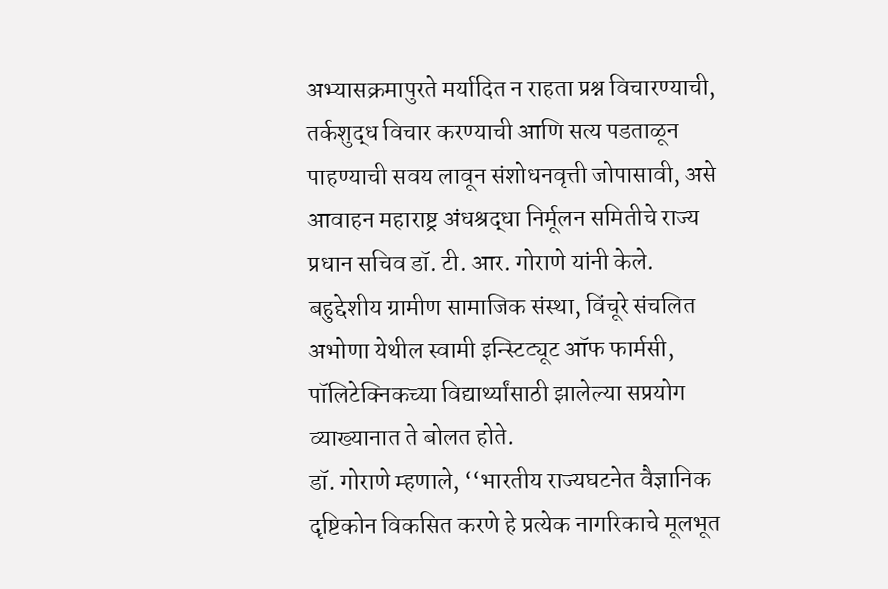अभ्यासक्रमापुरते मर्यादित न राहता प्रश्न विचारण्याची, तर्कशुद्ध विचार करण्याची आणि सत्य पडताळून पाहण्याची सवय लावून संशोधनवृत्ती जोपासावी, असे आवाहन महाराष्ट्र अंधश्रद्धा निर्मूलन समितीचे राज्य प्रधान सचिव डॉ. टी. आर. गोराणे यांनी केले.
बहुद्देशीय ग्रामीण सामाजिक संस्था, विंचूरे संचलित अभोणा येथील स्वामी इन्स्टिट्यूट ऑफ फार्मसी, पॉलिटेक्निकच्या विद्यार्थ्यांसाठी झालेल्या सप्रयोग व्याख्यानात ते बोलत होते.
डॉ. गोराणे म्हणाले, ‘‘भारतीय राज्यघटनेत वैज्ञानिक दृष्टिकोन विकसित करणे हे प्रत्येक नागरिकाचे मूलभूत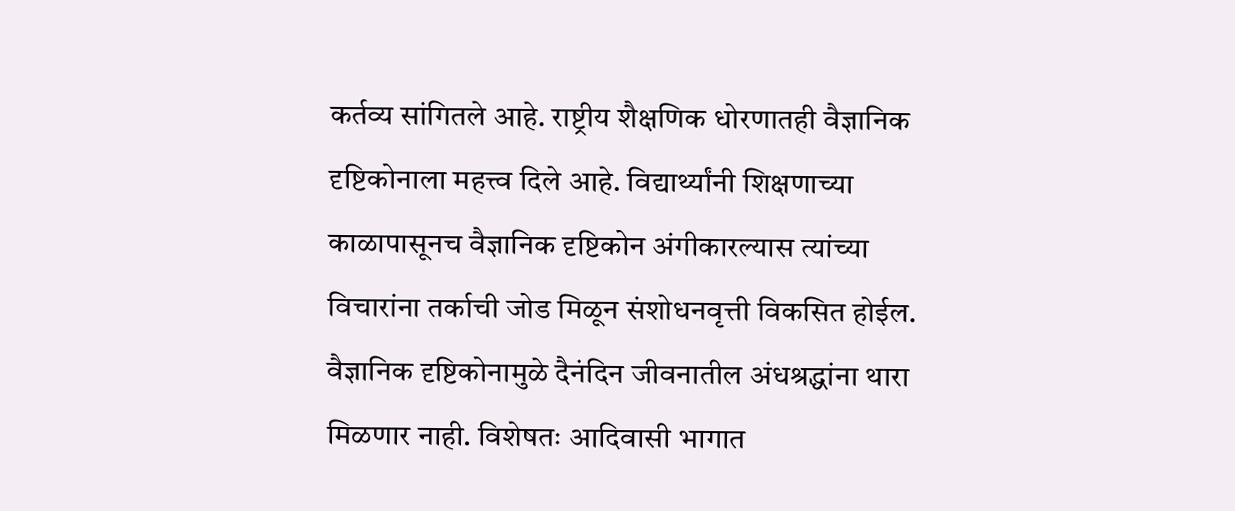कर्तव्य सांगितले आहे. राष्ट्रीय शैक्षणिक धोरणातही वैज्ञानिक दृष्टिकोनाला महत्त्व दिले आहे. विद्यार्थ्यांनी शिक्षणाच्या काळापासूनच वैज्ञानिक दृष्टिकोन अंगीकारल्यास त्यांच्या विचारांना तर्काची जोड मिळून संशोधनवृत्ती विकसित होईल. वैज्ञानिक दृष्टिकोनामुळे दैनंदिन जीवनातील अंधश्रद्धांना थारा मिळणार नाही. विशेषतः आदिवासी भागात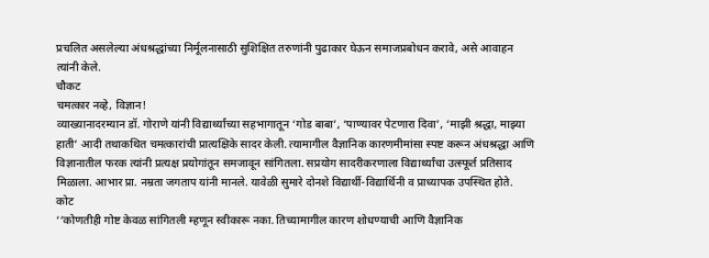प्रचलित असलेल्या अंधश्रद्धांच्या निर्मूलनासाठी सुशिक्षित तरुणांनी पुढाकार घेऊन समाजप्रबोधन करावे, असे आवाहन त्यांनी केले.
चौकट
चमत्कार नव्हे, विज्ञान!
व्याख्यानादरम्यान डॉ. गोराणे यांनी विद्यार्थ्यांच्या सहभागातून ‘गोड बाबा’, ‘पाण्यावर पेटणारा दिवा’, ‘माझी श्रद्धा, माझ्या हाती’ आदी तथाकथित चमत्कारांची प्रात्यक्षिके सादर केली. त्यामागील वैज्ञानिक कारणमीमांसा स्पष्ट करून अंधश्रद्धा आणि विज्ञानातील फरक त्यांनी प्रत्यक्ष प्रयोगांतून समजावून सांगितला. सप्रयोग सादरीकरणाला विद्यार्थ्यांचा उत्स्फूर्त प्रतिसाद मिळाला. आभार प्रा. नम्रता जगताप यांनी मानले. यावेळी सुमारे दोनशे विद्यार्थी-विद्यार्थिनी व प्राध्यापक उपस्थित होते.
कोट
‘‘कोणतीही गोष्ट केवळ सांगितली म्हणून स्वीकारू नका. तिच्यामागील कारण शोधण्याची आणि वैज्ञानिक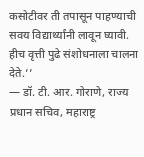कसोटीवर ती तपासून पाहण्याची सवय विद्यार्थ्यांनी लावून घ्यावी. हीच वृत्ती पुढे संशोधनाला चालना देते.’’
— डॉ. टी. आर. गोराणे, राज्य प्रधान सचिव, महाराष्ट्र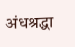अंधश्रद्धा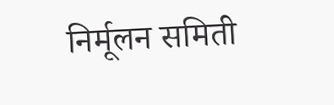निर्मूलन समिती